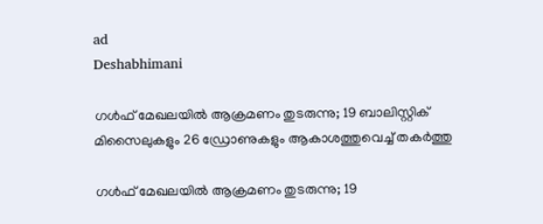ad
Deshabhimani

ഗൾഫ് മേഖലയിൽ ആക്രമണം തുടരുന്നു; 19 ബാലിസ്റ്റിക് മിസൈലുകളും 26 ഡ്രോണുകളും ആകാശത്തുവെച്ച് തകർത്തു

ഗൾഫ് മേഖലയിൽ ആക്രമണം തുടരുന്നു; 19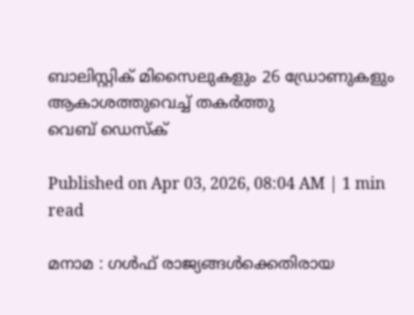ബാലിസ്റ്റിക് മിസൈലുകളും 26 ഡ്രോണുകളും ആകാശത്തുവെച്ച് തകർത്തു
വെബ് ഡെസ്ക്

Published on Apr 03, 2026, 08:04 AM | 1 min read

മനാമ : ഗൾഫ് രാജ്യങ്ങൾക്കെതിരായ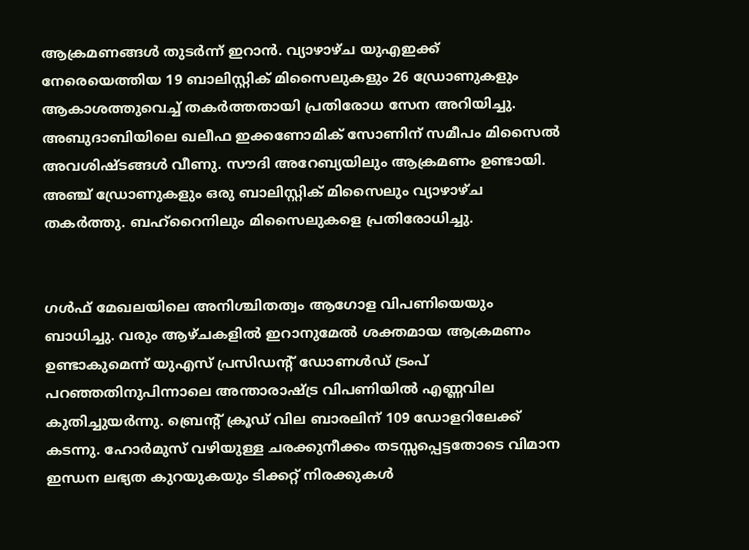ആക്രമണങ്ങൾ തുടർന്ന് ഇറാൻ. വ്യാഴാഴ്ച യുഎഇക്ക് നേരെയെത്തിയ 19 ബാലിസ്റ്റിക് മിസൈലുകളും 26 ഡ്രോണുകളും ആകാശത്തുവെച്ച് തകർത്തതായി പ്രതിരോധ സേന അറിയിച്ചു. അബുദാബിയിലെ ഖലീഫ ഇക്കണോമിക് സോണിന് സമീപം മിസൈൽ അവശിഷ്ടങ്ങൾ വീണു. സൗദി അറേബ്യയിലും ആക്രമണം ഉണ്ടായി. അഞ്ച് ഡ്രോണുകളും ഒരു ബാലിസ്റ്റിക് മിസൈലും വ്യാഴാഴ്ച തകർത്തു. ബഹ്റൈനിലും മിസൈലുകളെ പ്രതിരോധിച്ചു.


ഗൾഫ് മേഖലയിലെ അനിശ്ചിതത്വം ആഗോള വിപണിയെയും ബാധിച്ചു. വരും ആഴ്ചകളിൽ ഇറാനുമേൽ ശക്തമായ ആക്രമണം ഉണ്ടാകുമെന്ന് യുഎസ് പ്രസിഡന്റ് ഡോണൾഡ് ട്രംപ് പറഞ്ഞതിനുപിന്നാലെ അന്താരാഷ്ട്ര വിപണിയിൽ എണ്ണവില കുതിച്ചുയർന്നു. ബ്രെന്റ് ക്രൂഡ് വില ബാരലിന് 109 ഡോളറിലേക്ക് കടന്നു. ഹോർമുസ് വഴിയുള്ള ചരക്കുനീക്കം തടസ്സപ്പെട്ടതോടെ വിമാന ഇന്ധന ലഭ്യത കുറയുകയും ടിക്കറ്റ് നിരക്കുകൾ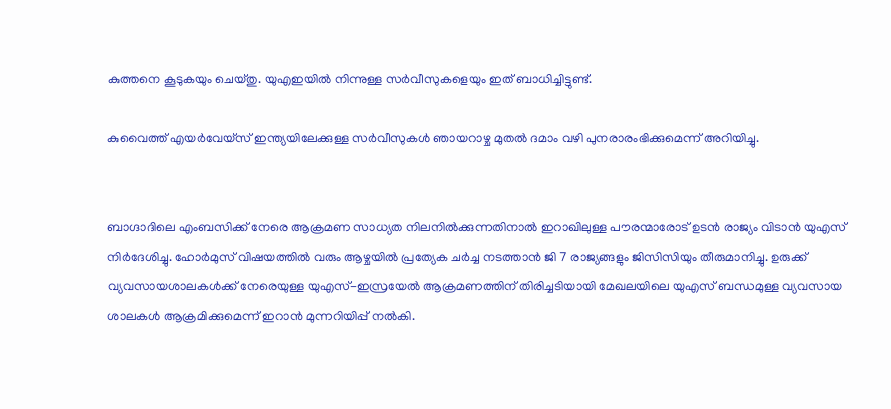കുത്തനെ കൂടുകയും ചെയ്തു. യുഎഇയിൽ നിന്നുള്ള സർവീസുകളെയും ഇത് ബാധിച്ചിട്ടുണ്ട്.

കുവൈത്ത് എയർവേയ്‌സ് ഇന്ത്യയിലേക്കുള്ള സർവീസുകൾ ഞായറാഴ്ച മുതൽ ദമാം വഴി പുനരാരംഭിക്കുമെന്ന് അറിയിച്ചു.


ബാഗ്ദാദിലെ എംബസിക്ക് നേരെ ആക്രമണ സാധ്യത നിലനിൽക്കുന്നതിനാൽ ഇറാഖിലുള്ള പൗരന്മാരോട് ഉടൻ രാജ്യം വിടാൻ യുഎസ് നിർദേശിച്ചു. ഹോർമുസ് വിഷയത്തിൽ വരും ആഴ്ചയിൽ പ്രത്യേക ചർച്ച നടത്താൻ ജി 7 രാജ്യങ്ങളും ജിസിസിയും തീരുമാനിച്ചു. ഉരുക്ക് വ്യവസായശാലകൾക്ക് നേരെയുള്ള യുഎസ്-ഇസ്രയേൽ ആക്രമണത്തിന് തിരിച്ചടിയായി മേഖലയിലെ യുഎസ് ബന്ധമുള്ള വ്യവസായ ശാലകൾ ആക്രമിക്കുമെന്ന് ഇറാൻ മുന്നറിയിപ്പ് നൽകി.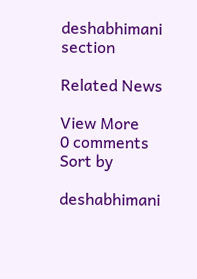deshabhimani section

Related News

View More
0 comments
Sort by

deshabhimani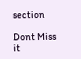section

Dont Miss it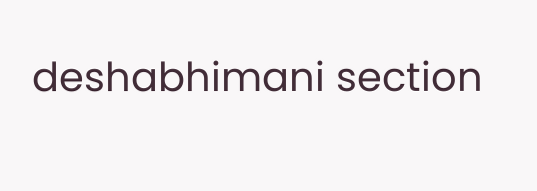deshabhimani section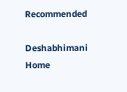Recommended

Deshabhimani
Home